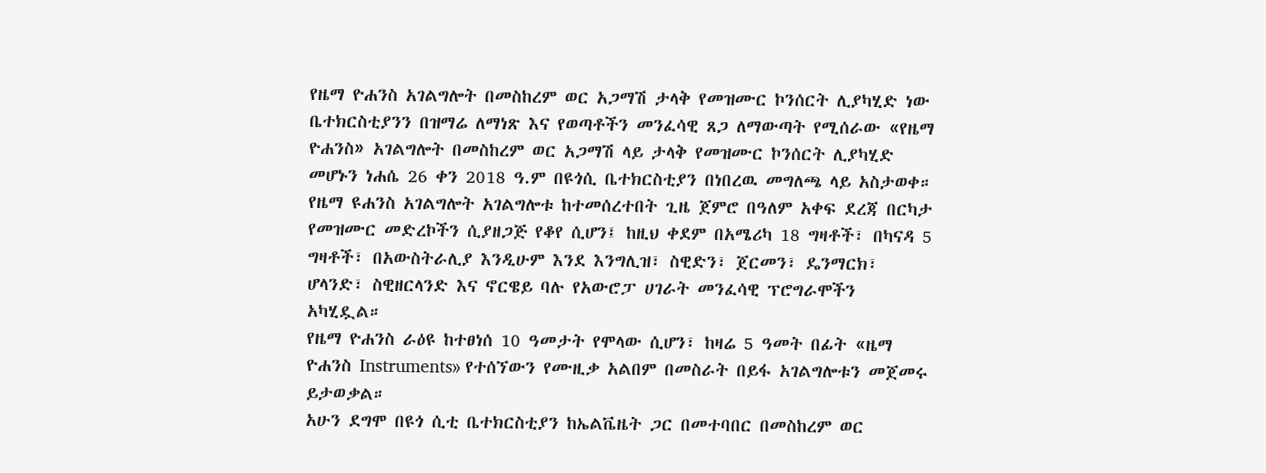የዜማ ዮሐንስ አገልግሎት በመስከረም ወር አጋማሽ ታላቅ የመዝሙር ኮንሰርት ሊያካሂድ ነው
ቤተክርስቲያንን በዝማሬ ለማነጽ እና የወጣቶችን መንፈሳዊ ጸጋ ለማውጣት የሚሰራው «የዜማ ዮሐንስ» አገልግሎት በመስከረም ወር አጋማሽ ላይ ታላቅ የመዝሙር ኮንሰርት ሊያካሂድ መሆኑን ነሐሴ 26 ቀን 2018 ዓ.ም በዩጎሲ ቤተክርስቲያን በነበረዉ መግለጫ ላይ አስታወቀ።
የዜማ ዩሐንስ አገልግሎት አገልግሎቱ ከተመሰረተበት ጊዜ ጀምሮ በዓለም አቀፍ ደረጃ በርካታ የመዝሙር መድረኮችን ሲያዘጋጅ የቆየ ሲሆን፤ ከዚህ ቀደም በአሜሪካ 18 ግዛቶች፣ በካናዳ 5 ግዛቶች፣ በአውስትራሊያ እንዲሁም እንደ እንግሊዝ፣ ስዊድን፣ ጀርመን፣ ዴንማርክ፣ ሆላንድ፣ ስዊዘርላንድ እና ኖርዌይ ባሉ የአውሮፓ ሀገራት መንፈሳዊ ፕሮግራሞችን አካሂዷል።
የዜማ ዮሐንስ ራዕዩ ከተፀነሰ 10 ዓመታት የሞላው ሲሆን፣ ከዛሬ 5 ዓመት በፊት «ዜማ ዮሐንስ Instruments» የተሰኘውን የሙዚቃ አልበም በመስራት በይፋ አገልግሎቱን መጀመሩ ይታወቃል።
አሁን ደግሞ በዩጎ ሲቲ ቤተክርስቲያን ከኤልቬዜት ጋር በመተባበር በመስከረም ወር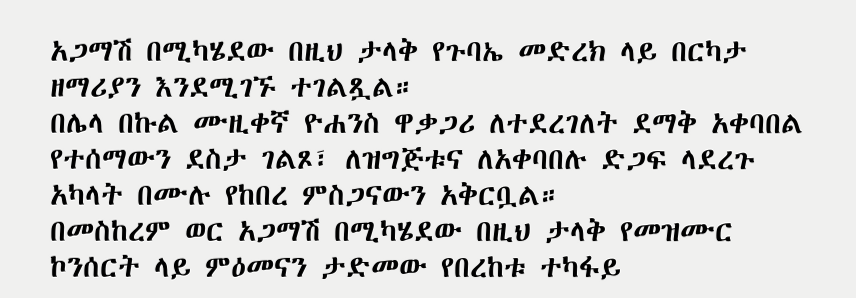አጋማሽ በሚካሄደው በዚህ ታላቅ የጉባኤ መድረክ ላይ በርካታ ዘማሪያን እንደሚገኙ ተገልጿል።
በሌላ በኩል ሙዚቀኛ ዮሐንስ ዋቃጋሪ ለተደረገለት ደማቅ አቀባበል የተሰማውን ደስታ ገልጾ፣ ለዝግጅቱና ለአቀባበሉ ድጋፍ ላደረጉ አካላት በሙሉ የከበረ ምስጋናውን አቅርቧል።
በመስከረም ወር አጋማሽ በሚካሄደው በዚህ ታላቅ የመዝሙር ኮንሰርት ላይ ምዕመናን ታድመው የበረከቱ ተካፋይ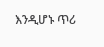እንዲሆኑ ጥሪ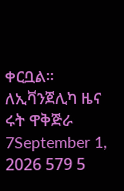ቀርቧል።
ለኢቫንጀሊካ ዜና ሩት ዋቅጅራ
7September 1, 2026 579 5